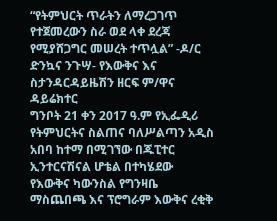“የትምህርት ጥራትን ለማረጋገጥ የተጀመረውን ስራ ወደ ላቀ ደረጃ የሚያሸጋግር መሠረት ተጥሏል” -ዶ/ር ድንኳና ንጉሣ- የእውቅና እና ስታንዳርዳይዜሽን ዘርፍ ም/ዋና ዳይሬክተር
ግንቦት 21 ቀን 2017 ዓ.ም የኢፌዲሪ የትምህርትና ስልጠና ባለሥልጣን አዲስ አበባ ከተማ በሚገኘው በጁፒተር ኢንተርናሽናል ሆቴል በተካሄደው የእውቅና ካውንስል የግንዛቤ ማስጨበጫ እና ፕሮግራም እውቅና ረቂቅ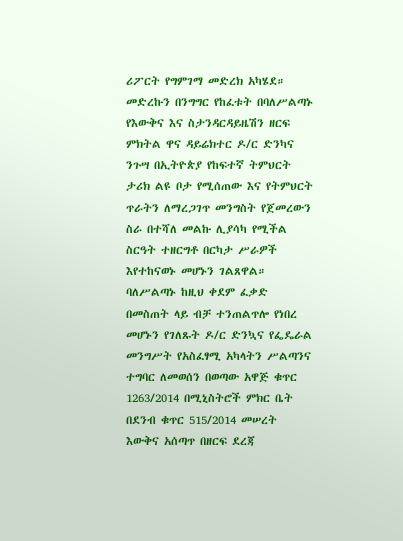ሪፖርት የግምገማ መድረክ አካሄደ። መድረኩን በንግግር የከፈቱት በባለሥልጣኑ የእውቅና እና ስታንዳርዳይዜሽን ዘርፍ ምክትል ዋና ዳይሬክተር ዶ/ር ድንካና ንጉሣ በኢትዮጵያ የከፍተኛ ትምህርት ታሪክ ልዩ ቦታ የሚሰጠው እና የትምህርት ጥራትን ለማረጋገጥ መንግስት የጀመረውን ስራ በተሻለ መልኩ ሊያሳካ የሚችል ስርዓት ተዘርግቶ በርካታ ሥራዎች እየተከናወኑ መሆኑን ገልጸዋል። ባለሥልጣኑ ከዚህ ቀደም ፈቃድ በመስጠት ላይ ብቻ ተንጠልጥሎ የነበረ መሆኑን የገለጹት ዶ/ር ድንኳና የፌዴራል መንግሥት የአስፈፃሚ አካላትን ሥልጣንና ተግባር ለመወሰን በወጣው አዋጅ ቁጥር 1263/2014 በሚኒስትሮች ምክር ቤት በደንብ ቁጥር 515/2014 መሠረት እውቅና አሰጣጥ በዘርፍ ደረጃ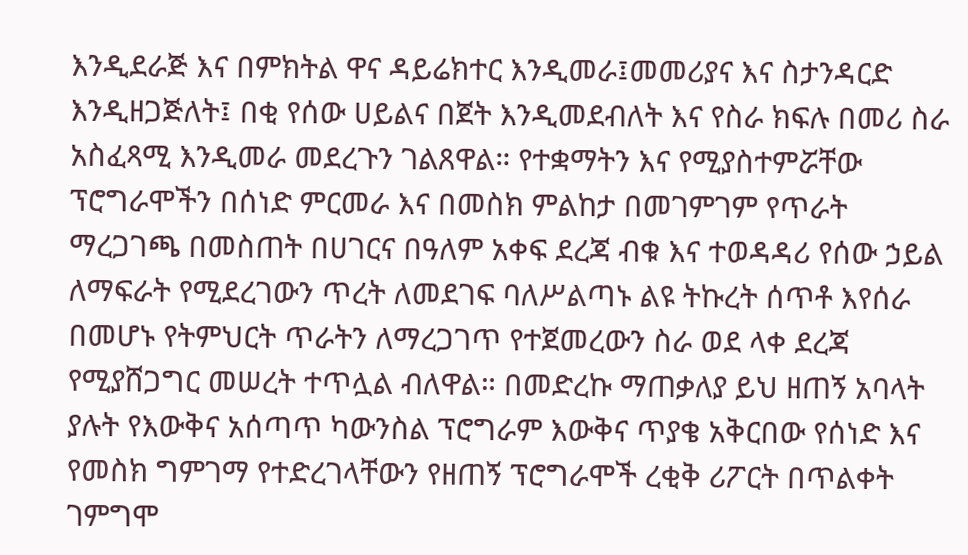እንዲደራጅ እና በምክትል ዋና ዳይሬክተር እንዲመራ፤መመሪያና እና ስታንዳርድ እንዲዘጋጅለት፤ በቂ የሰው ሀይልና በጀት እንዲመደብለት እና የስራ ክፍሉ በመሪ ስራ አስፈጻሚ እንዲመራ መደረጉን ገልጸዋል። የተቋማትን እና የሚያስተምሯቸው ፕሮግራሞችን በሰነድ ምርመራ እና በመስክ ምልከታ በመገምገም የጥራት ማረጋገጫ በመስጠት በሀገርና በዓለም አቀፍ ደረጃ ብቁ እና ተወዳዳሪ የሰው ኃይል ለማፍራት የሚደረገውን ጥረት ለመደገፍ ባለሥልጣኑ ልዩ ትኩረት ሰጥቶ እየሰራ በመሆኑ የትምህርት ጥራትን ለማረጋገጥ የተጀመረውን ስራ ወደ ላቀ ደረጃ የሚያሸጋግር መሠረት ተጥሏል ብለዋል። በመድረኩ ማጠቃለያ ይህ ዘጠኝ አባላት ያሉት የእውቅና አሰጣጥ ካውንስል ፕሮግራም እውቅና ጥያቄ አቅርበው የሰነድ እና የመስክ ግምገማ የተድረገላቸውን የዘጠኝ ፕሮግራሞች ረቂቅ ሪፖርት በጥልቀት ገምግሞ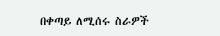በቀጣይ ለሚሰሩ ስራዎች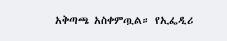አቅጣጫ አስቀምጧል። የኢፌዲሪ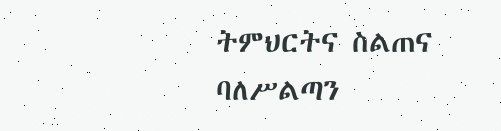ትምህርትና ስልጠና ባለሥልጣን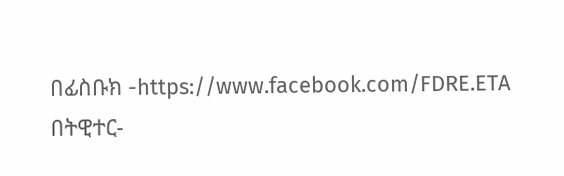በፊስቡክ -https://www.facebook.com/FDRE.ETA በትዊተር-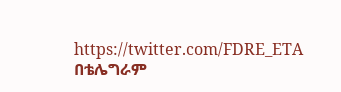https://twitter.com/FDRE_ETA በቴሌግራም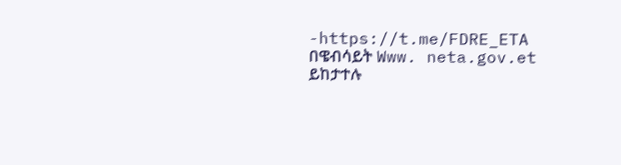-https://t.me/FDRE_ETA በዌብሳይት Www. neta.gov.et ይከታተሉ